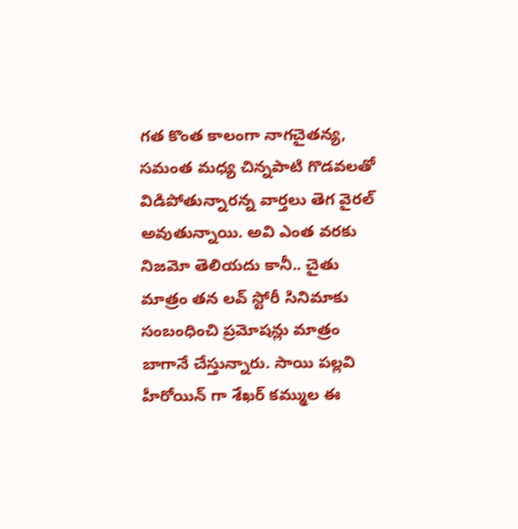గత కొంత కాలంగా నాగచైతన్య, సమంత మధ్య చిన్నపాటి గొడవలతో విడిపోతున్నారన్న వార్తలు తెగ వైరల్ అవుతున్నాయి. అవి ఎంత వరకు నిజమో తెలియదు కానీ.. చైతు మాత్రం తన లవ్ స్టోరీ సినిమాకు సంబంధించి ప్రమోషన్లు మాత్రం బాగానే చేస్తున్నారు. సాయి పల్లవి హీరోయిన్ గా శేఖర్ కమ్ముల ఈ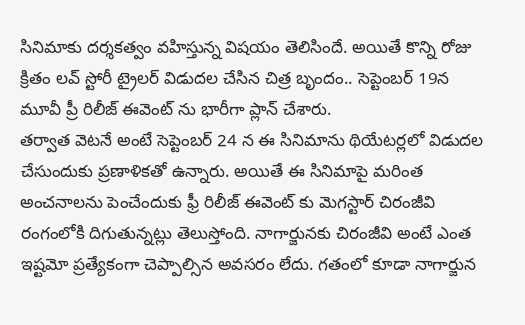సినిమాకు దర్శకత్వం వహిస్తున్న విషయం తెలిసిందే. అయితే కొన్ని రోజు క్రితం లవ్ స్టోరీ ట్రైలర్ విడుదల చేసిన చిత్ర బృందం.. సెప్టెంబర్ 19న మూవీ ప్రీ రిలీజ్ ఈవెంట్ ను భారీగా ప్లాన్ చేశారు.
తర్వాత వెటనే అంటే సెప్టెంబర్ 24 న ఈ సినిమాను థియేటర్లలో విడుదల చేసుందుకు ప్రణాళికతో ఉన్నారు. అయితే ఈ సినిమాపై మరింత అంచనాలను పెంచేందుకు ఫ్రీ రిలీజ్ ఈవెంట్ కు మెగస్టార్ చిరంజీవి రంగంలోకి దిగుతున్నట్లు తెలుస్తోంది. నాగార్జునకు చిరంజీవి అంటే ఎంత ఇష్టమో ప్రత్యేకంగా చెప్పాల్సిన అవసరం లేదు. గతంలో కూడా నాగార్జున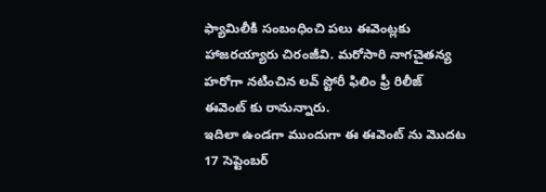ఫ్యామిలీకి సంబంధించి పలు ఈవెంట్లకు హాజరయ్యారు చిరంజీవి. మరోసారి నాగచైతన్య హరోగా నటించిన లవ్ స్టోరీ ఫిలిం ఫ్రీ రిలీజ్ ఈవెంట్ కు రానున్నారు.
ఇదిలా ఉండగా ముందుగా ఈ ఈవెంట్ ను మొదట 17 సెప్టెంబర్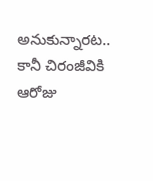అనుకున్నారట.. కానీ చిరంజీవికి ఆరోజు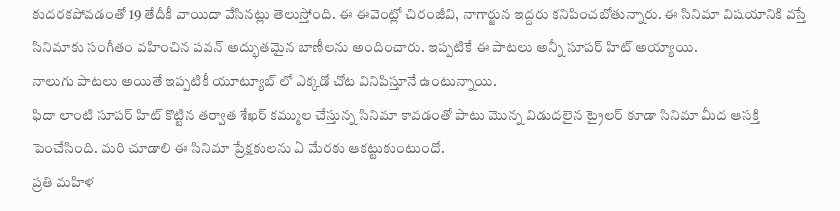కుదరకపోవడంతో 19 తేదీకీ వాయిదా వేసినట్లు తెలుస్తోంది. ఈ ఈవెంట్లో చిరంజీవి, నాగార్జున ఇద్దరు కనిపించబోతున్నారు. ఈ సినిమా విషయానికి వస్తే సినిమాకు సంగీతం వహించిన పవన్ అద్భుతమైన బాణీలను అందించారు. ఇప్పటికే ఈ పాటలు అన్నీ సూపర్ హిట్ అయ్యాయి.
నాలుగు పాటలు అయితే ఇప్పటికీ యూట్యూబ్ లో ఎక్కడో చోట వినిపిస్తూనే ఉంటున్నాయి.
ఫిదా లాంటి సూపర్ హిట్ కొట్టిన తర్వాత శేఖర్ కమ్ముల చేస్తున్న సినిమా కావడంతో పాటు మొన్న విడుదలైన ట్రైలర్ కూడా సినిమా మీద ఆసక్తి పెంచేసింది. మరి చూడాలి ఈ సినిమా ప్రేక్షకులను ఏ మేరకు ఆకట్టుకుంటుందో.
ప్రతి మహిళ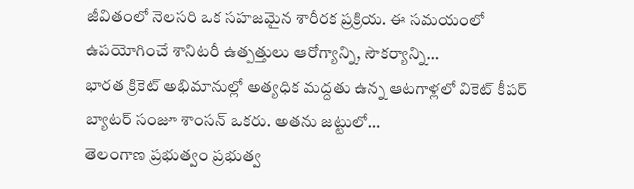జీవితంలో నెలసరి ఒక సహజమైన శారీరక ప్రక్రియ. ఈ సమయంలో ఉపయోగించే శానిటరీ ఉత్పత్తులు ఆరోగ్యాన్ని, సౌకర్యాన్ని…
భారత క్రికెట్ అభిమానుల్లో అత్యధిక మద్దతు ఉన్న ఆటగాళ్లలో వికెట్ కీపర్ బ్యాటర్ సంజూ శాంసన్ ఒకరు. అతను జట్టులో…
తెలంగాణ ప్రభుత్వం ప్రభుత్వ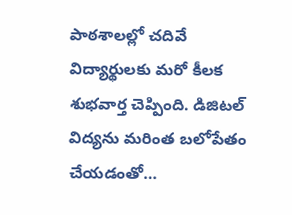పాఠశాలల్లో చదివే విద్యార్థులకు మరో కీలక శుభవార్త చెప్పింది. డిజిటల్ విద్యను మరింత బలోపేతం చేయడంతో…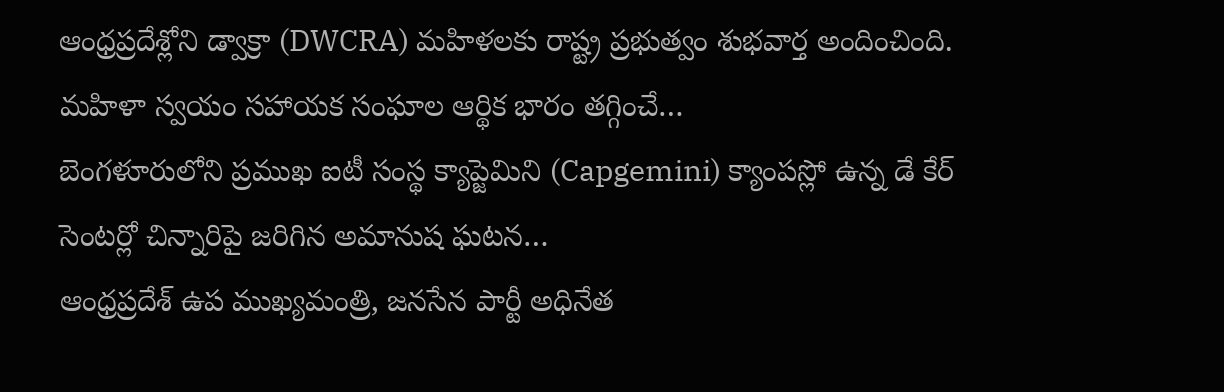ఆంధ్రప్రదేశ్లోని డ్వాక్రా (DWCRA) మహిళలకు రాష్ట్ర ప్రభుత్వం శుభవార్త అందించింది. మహిళా స్వయం సహాయక సంఘాల ఆర్థిక భారం తగ్గించే…
బెంగళూరులోని ప్రముఖ ఐటీ సంస్థ క్యాప్జెమిని (Capgemini) క్యాంపస్లో ఉన్న డే కేర్ సెంటర్లో చిన్నారిపై జరిగిన అమానుష ఘటన…
ఆంధ్రప్రదేశ్ ఉప ముఖ్యమంత్రి, జనసేన పార్టీ అధినేత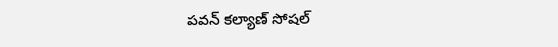పవన్ కల్యాణ్ సోషల్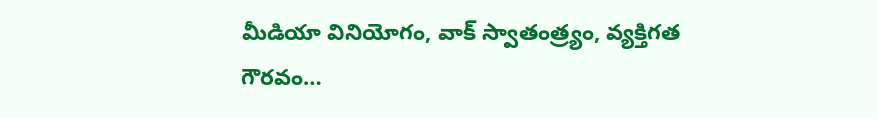మీడియా వినియోగం, వాక్ స్వాతంత్ర్యం, వ్యక్తిగత గౌరవం…